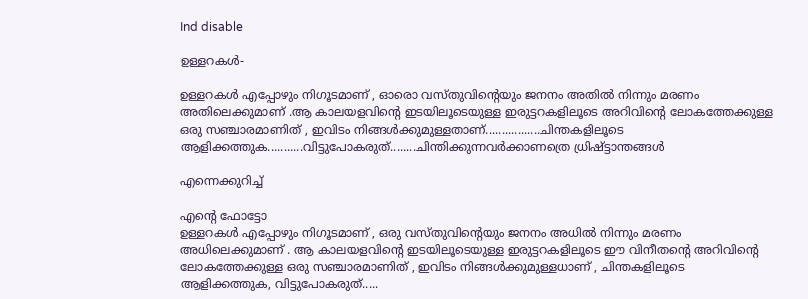Ind disable

ഉള്ളറകള്‍-

ഉള്ളറകള്‍ എപ്പോഴും നിഗൂടമാണ് , ഓരൊ വസ്തുവിന്റെയും ജനനം അതില്‍ നിന്നും മരണം അതിലെക്കുമാണ് .ആ കാലയളവിന്റെ ഇടയിലൂടെയുള്ള ഇരുട്ടറകളിലൂടെ അറിവിന്റെ ലോകത്തേക്കുള്ള ഒരു സഞ്ചാരമാണിത് , ഇവിടം നിങ്ങള്‍ക്കുമുള്ളതാണ്.................ചിന്തകളിലൂടെ ആളിക്കത്തുക...........വിട്ടുപോകരുത്........ചിന്തിക്കുന്നവര്‍ക്കാണത്രെ ധ്രിഷ്ട്ടാന്തങ്ങള്‍

എന്നെക്കുറിച്ച്

എന്റെ ഫോട്ടോ
ഉള്ളറകള്‍ എപ്പോഴും നിഗൂടമാണ് , ഒരു വസ്തുവിന്റെയും ജനനം അധില്‍ നിന്നും മരണം അധിലെക്കുമാണ് . ആ കാലയളവിന്റെ ഇടയിലൂടെയുള്ള ഇരുട്ടറകളിലൂടെ ഈ വിനീതന്റെ അറിവിന്റെ ലോകത്തേക്കുള്ള ഒരു സഞ്ചാരമാണിത് , ഇവിടം നിങ്ങള്‍ക്കുമുള്ളധാണ് , ചിന്തകളിലൂടെ ആളിക്കത്തുക, വിട്ടുപോകരുത്.....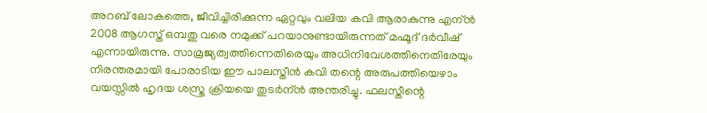അറബ് ലോകത്തെ, ജീവിച്ചിരിക്കുന്ന ഏറ്റവും വലിയ കവി ആരാകുന്നു എന്ന്‍ 2008 ആഗസ്ത് ഒമ്പതു വരെ നമുക്ക് പറയാനുണ്ടായിരുന്നത് മഹ്മൂദ് ദര്‍വീഷ് എന്നായിരുന്നു. സാമ്രജ്യത്വത്തിന്നെതിരെയും അധിനിവേശത്തിനെതിരേയും നിരന്തരമായി പോരാടിയ ഈ പാലസ്തീന്‍ കവി തന്റെ അരുപത്തിയെഴാം വയസ്സില്‍ ഹൃദയ ശസ്ത്ര ക്രിയയെ തുടര്‍ന്ന്‍ അന്തരിച്ചു. ഫലസ്തീന്റെ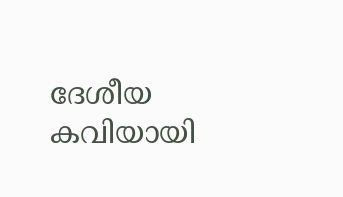ദേശീയ കവിയായി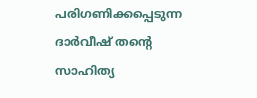പരിഗണിക്കപ്പെടുന്ന ദാർ‌വീഷ് തന്റെ സാഹിത്യ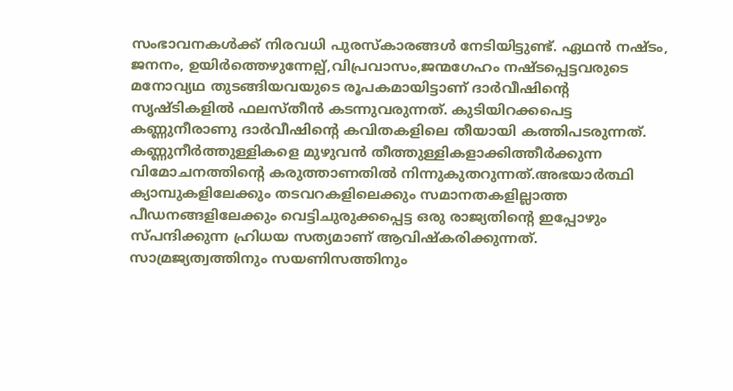സംഭാവനകൾക്ക് നിരവധി പുരസ്കാരങ്ങൾ നേടിയിട്ടുണ്ട്. ഏഥൻ നഷ്ടം, ജനനം, ഉയിർത്തെഴുന്നേല്പ്,വിപ്രവാസം,ജന്മഗേഹം നഷ്ടപ്പെട്ടവരുടെ മനോവ്യഥ തുടങ്ങിയവയുടെ രൂപകമായിട്ടാണ്‌ ദാർ‌വീഷിന്റെ സൃഷ്ടികളിൽ ഫലസ്തീൻ കടന്നുവരുന്നത്. കുടിയിറക്കപെട്ട കണ്ണുനീരാണു ദാര്‍വീഷിന്റെ കവിതകളിലെ തീയായി കത്തിപടരുന്നത്. കണ്ണുനീര്‍ത്തുള്ളികളെ മുഴുവന്‍ തീത്തുള്ളികളാക്കിത്തീര്‍ക്കുന്ന വിമോചനത്തിന്റെ കരുത്താണതില്‍ നിന്നുകുതറുന്നത്.അഭയാര്‍ത്ഥി ക്യാമ്പുകളിലേക്കും തടവറകളിലെക്കും സമാനതകളില്ലാത്ത പീഡനങ്ങളിലേക്കും വെട്ടിചുരുക്കപ്പെട്ട ഒരു രാജ്യതിന്റെ ഇപ്പോഴും സ്പന്ദിക്കുന്ന ഹ്രിധയ സത്യമാണ് ആവിഷ്കരിക്കുന്നത്. സാമ്രജ്യത്വത്തിനും സയണിസത്തിനും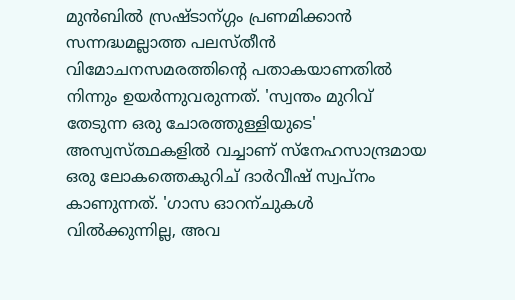മുന്‍ബില്‍ സ്രഷ്ടാന്ഗ്ഗം പ്രണമിക്കാന്‍ സന്നദ്ധമല്ലാത്ത പലസ്തീന്‍ വിമോചനസമരത്തിന്റെ പതാകയാണതില്‍ നിന്നും ഉയര്‍ന്നുവരുന്നത്. 'സ്വന്തം മുറിവ് തേടുന്ന ഒരു ചോരത്തുള്ളിയുടെ' അസ്വസ്ത്ഥകളില്‍ വച്ചാണ് സ്നേഹസാന്ദ്രമായ ഒരു ലോകത്തെകുറിച് ദാര്‍വീഷ് സ്വപ്നം കാണുന്നത്. 'ഗാസ ഓറന്ചുകള്‍ വില്‍ക്കുന്നില്ല, അവ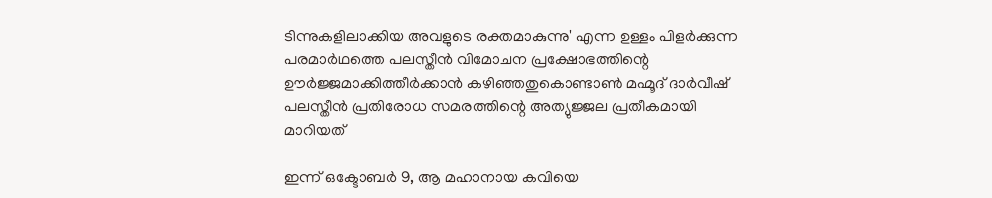ടിന്നുകളിലാക്കിയ അവളുടെ രക്തമാകുന്നു' എന്ന ഉള്ളം പിളര്‍ക്കുന്ന പരമാര്‍ഥത്തെ പലസ്തീന്‍ വിമോചന പ്രക്ഷോഭത്തിന്റെ ഊര്‍ജ്ജമാക്കിത്തീര്‍ക്കാന്‍ കഴിഞ്ഞതുകൊണ്ടാണ്‍ മഹ്മൂദ് ദാര്‍വീഷ് പലസ്തീന്‍ പ്രതിരോധ സമരത്തിന്റെ അത്യുജ്ജല പ്രതീകമായി മാറിയത്

ഇന്ന് ഒക്ടോബര്‍ 9, ആ മഹാനായ കവിയെ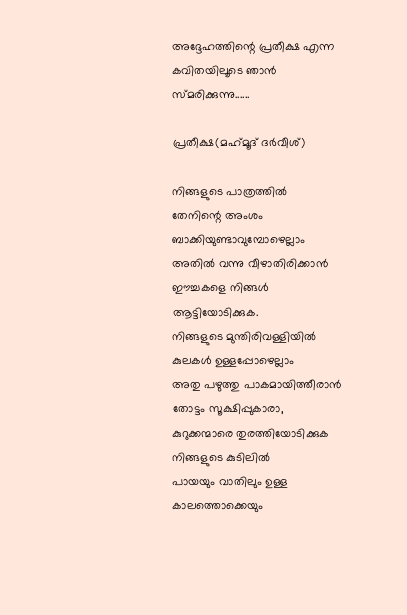അദ്ദേഹത്തിന്റെ പ്രതീക്ഷ എന്ന കവിതയിലൂടെ ഞാന്‍ സ്മരിക്കുന്നു......

പ്രതീക്ഷ(മഹ്‌മൂദ്‌ ദർവീശ്‌)

നിങ്ങളുടെ പാത്രത്തിൽ
തേനിന്റെ അംശം ബാക്കിയുണ്ടാവുമ്പോഴെല്ലാം
അതിൽ വന്നു വീഴാതിരിക്കാൻ
ഈച്ചകളെ നിങ്ങൾ ആട്ടിയോടിക്കുക.
നിങ്ങളുടെ മുന്തിരിവള്ളിയിൽ
കുലകൾ ഉള്ളപ്പോഴെല്ലാം
അതു പഴുത്തു പാകമായിത്തീരാൻ
തോട്ടം സൂക്ഷിപ്പുകാരാ,
കുറുക്കന്മാരെ തുരത്തിയോടിക്കുക
നിങ്ങളുടെ കുടിലിൽ
പായയും വാതിലും ഉള്ള കാലത്തൊക്കെയും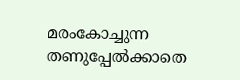മരംകോച്ചുന്ന തണുപ്പേൽക്കാതെ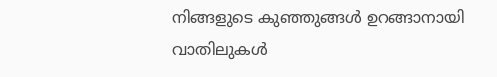നിങ്ങളുടെ കുഞ്ഞുങ്ങൾ ഉറങ്ങാനായി
വാതിലുകൾ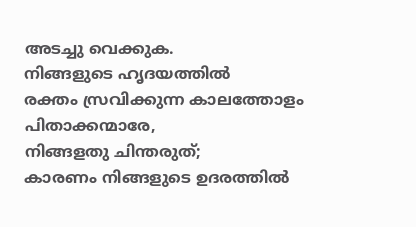അടച്ചു വെക്കുക.
നിങ്ങളുടെ ഹൃദയത്തിൽ
രക്തം സ്രവിക്കുന്ന കാലത്തോളം
പിതാക്കന്മാരേ,
നിങ്ങളതു ചിന്തരുത്‌;
കാരണം നിങ്ങളുടെ ഉദരത്തിൽ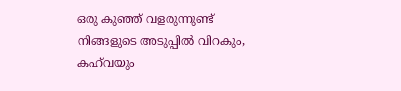ഒരു കുഞ്ഞ്‌ വളരുന്നുണ്ട്‌
നിങ്ങളുടെ അടുപ്പിൽ വിറകും,
കഹ്‌വയും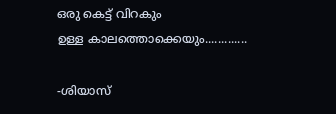ഒരു കെട്ട്‌ വിറകും
ഉള്ള കാലത്തൊക്കെയും.............

-ശിയാസ്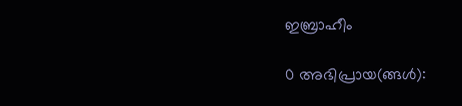ഇബ്രാഹീം

0 അഭിപ്രായ(ങ്ങള്‍):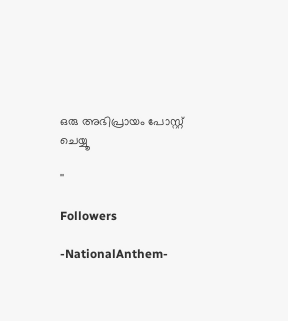ഒരു അഭിപ്രായം പോസ്റ്റ് ചെയ്യൂ

''

Followers

-NationalAnthem-